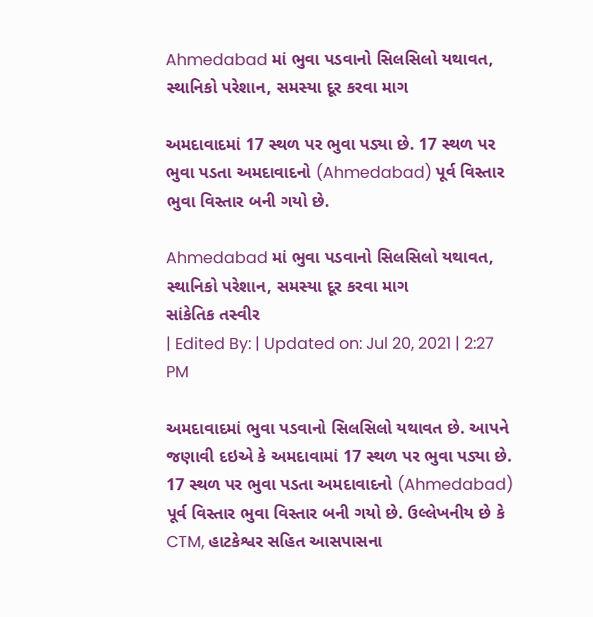Ahmedabad માં ભુવા પડવાનો સિલસિલો યથાવત, સ્થાનિકો પરેશાન, સમસ્યા દૂર કરવા માગ

અમદાવાદમાં 17 સ્થળ પર ભુવા પડ્યા છે. 17 સ્થળ પર ભુવા પડતા અમદાવાદનો (Ahmedabad) પૂર્વ વિસ્તાર ભુવા વિસ્તાર બની ગયો છે.

Ahmedabad માં ભુવા પડવાનો સિલસિલો યથાવત, સ્થાનિકો પરેશાન, સમસ્યા દૂર કરવા માગ
સાંકેતિક તસ્વીર
| Edited By: | Updated on: Jul 20, 2021 | 2:27 PM

અમદાવાદમાં ભુવા પડવાનો સિલસિલો યથાવત છે. આપને જણાવી દઇએ કે અમદાવામાં 17 સ્થળ પર ભુવા પડ્યા છે. 17 સ્થળ પર ભુવા પડતા અમદાવાદનો (Ahmedabad) પૂર્વ વિસ્તાર ભુવા વિસ્તાર બની ગયો છે. ઉલ્લેખનીય છે કે CTM, હાટકેશ્વર સહિત આસપાસના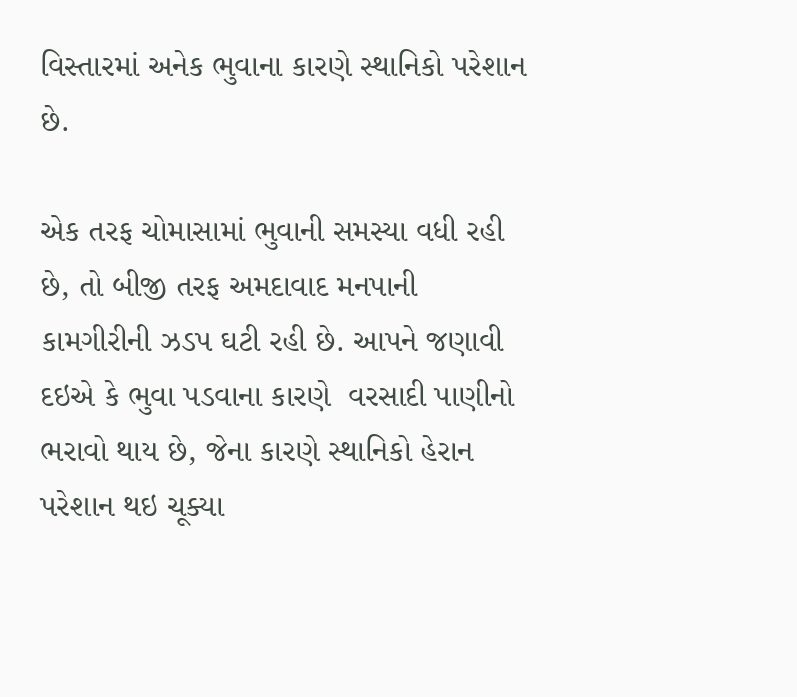વિસ્તારમાં અનેક ભુવાના કારણે સ્થાનિકો પરેશાન છે.

એક તરફ ચોમાસામાં ભુવાની સમસ્યા વધી રહી છે, તો બીજી તરફ અમદાવાદ મનપાની કામગીરીની ઝડપ ઘટી રહી છે. આપને જણાવી દઇએ કે ભુવા પડવાના કારણે  વરસાદી પાણીનો ભરાવો થાય છે, જેના કારણે સ્થાનિકો હેરાન પરેશાન થઇ ચૂક્યા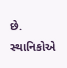છે. સ્થાનિકોએ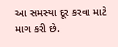આ સમસ્યા દૂર કરવા માટે માગ કરી છે.